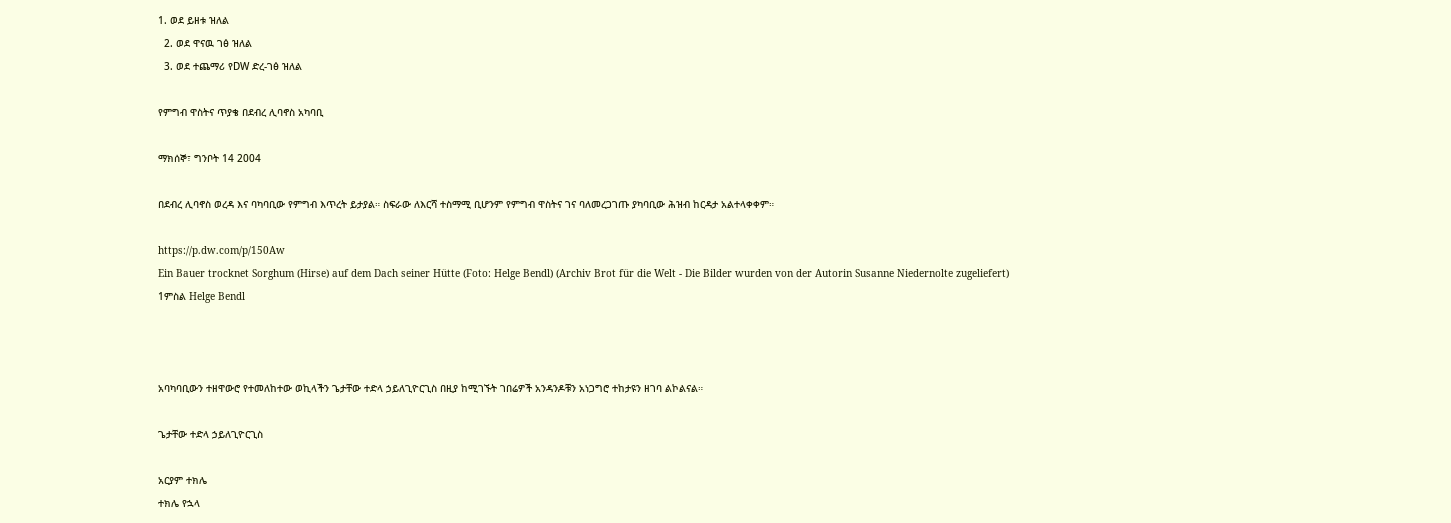1. ወደ ይዘቱ ዝለል
  2. ወደ ዋናዉ ገፅ ዝለል
  3. ወደ ተጨማሪ የDW ድረ-ገፅ ዝለል

የምግብ ዋስትና ጥያቄ በደብረ ሊባኖስ አካባቢ

ማክሰኞ፣ ግንቦት 14 2004

በደብረ ሊባኖስ ወረዳ እና ባካባቢው የምግብ እጥረት ይታያል። ስፍራው ለእርሻ ተስማሚ ቢሆንም የምግብ ዋስትና ገና ባለመረጋገጡ ያካባቢው ሕዝብ ከርዳታ አልተላቀቀም።

https://p.dw.com/p/150Aw
Ein Bauer trocknet Sorghum (Hirse) auf dem Dach seiner Hütte (Foto: Helge Bendl) (Archiv Brot für die Welt - Die Bilder wurden von der Autorin Susanne Niedernolte zugeliefert)
1ምስል Helge Bendl



አባካባቢውን ተዘዋውሮ የተመለከተው ወኪላችን ጌታቸው ተድላ ኃይለጊዮርጊስ በዚያ ከሚገኙት ገበሬዎች አንዳንዶቹን አነጋግሮ ተከታዩን ዘገባ ልኮልናል።

ጌታቸው ተድላ ኃይለጊዮርጊስ

አርያም ተክሌ
ተክሌ የኋላ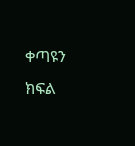ቀጣዩን ክፍል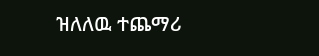ዝለለዉ ተጨማሪ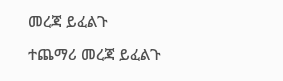መረጃ ይፈልጉ

ተጨማሪ መረጃ ይፈልጉ